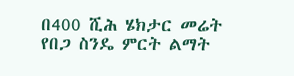በ400 ሺሕ ሄክታር መሬት የበጋ ስንዴ ምርት ልማት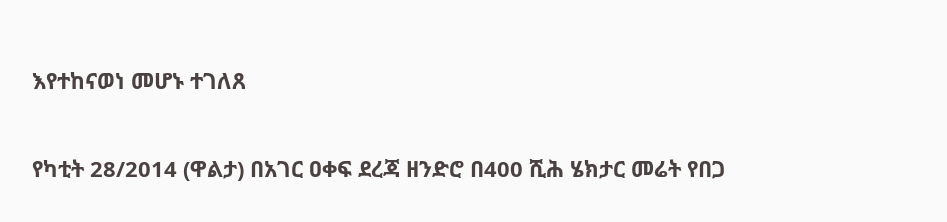እየተከናወነ መሆኑ ተገለጸ

የካቲት 28/2014 (ዋልታ) በአገር ዐቀፍ ደረጃ ዘንድሮ በ400 ሺሕ ሄክታር መሬት የበጋ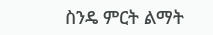ስንዴ ምርት ልማት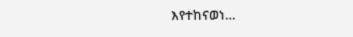እየተከናወነ…